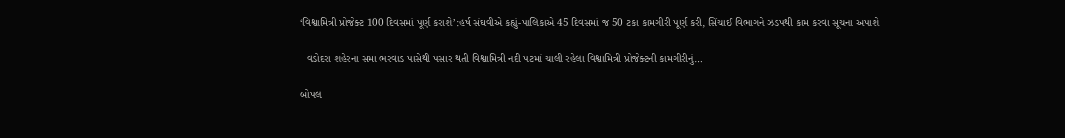‘વિશ્વામિત્રી પ્રોજેક્ટ 100 દિવસમાં પૂર્ણ કરાશે’:હર્ષ સંઘવીએ કહ્યું-પાલિકાએ 45 દિવસમાં જ 50 ટકા કામગીરી પૂર્ણ કરી, સિંચાઈ વિભાગને ઝડપથી કામ કરવા સૂચના અપાશે

  વડોદરા શહેરના સમા ભરવાડ પાસેથી પસાર થતી વિશ્વામિત્રી નદી પટમાં ચાલી રહેલા વિશ્વામિત્રી પ્રોજેક્ટની કામગીરીનું…

બોપલ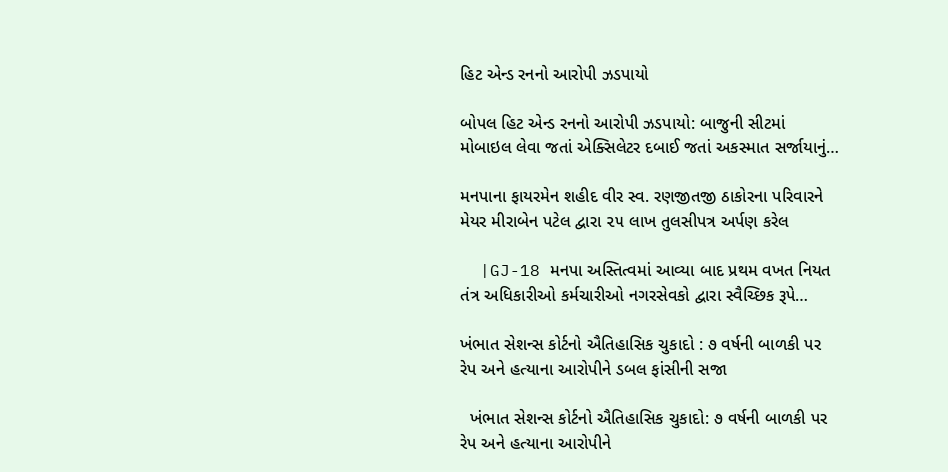હિટ એન્ડ રનનો આરોપી ઝડપાયો

બોપલ હિટ એન્ડ રનનો આરોપી ઝડપાયો: બાજુની સીટમાં મોબાઇલ લેવા જતાં એક્સિલેટર દબાઈ જતાં અકસ્માત સર્જાયાનું…

મનપાના ફાયરમેન શહીદ વીર સ્વ. રણજીતજી ઠાકોરના પરિવારને મેયર મીરાબેન પટેલ દ્વારા ૨૫ લાખ તુલસીપત્ર અર્પણ કરેલ

  |GJ-18 મનપા અસ્તિત્વમાં આવ્યા બાદ પ્રથમ વખત નિયત તંત્ર અધિકારીઓ કર્મચારીઓ નગરસેવકો દ્વારા સ્વૈચ્છિક રૂપે…

ખંભાત સેશન્સ કોર્ટનો ઐતિહાસિક ચુકાદો : ૭ વર્ષની બાળકી પર રેપ અને હત્યાના આરોપીને ડબલ ફાંસીની સજા

  ખંભાત સેશન્સ કોર્ટનો ઐતિહાસિક ચુકાદો: ૭ વર્ષની બાળકી પર રેપ અને હત્યાના આરોપીને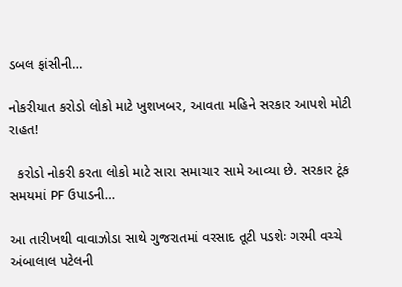ડબલ ફાંસીની…

નોકરીયાત કરોડો લોકો માટે ખુશખબર, આવતા મહિને સરકાર આપશે મોટી રાહત!

  કરોડો નોકરી કરતા લોકો માટે સારા સમાચાર સામે આવ્યા છે. સરકાર ટૂંક સમયમાં PF ઉપાડની…

આ તારીખથી વાવાઝોડા સાથે ગુજરાતમાં વરસાદ તૂટી પડશેઃ ગરમી વચ્ચે અંબાલાલ પટેલની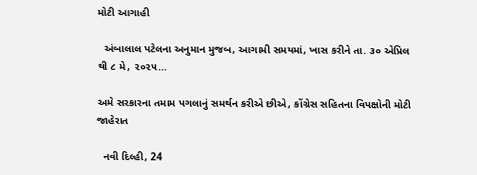મોટી આગાહી

  અંબાલાલ પટેલના અનુમાન મુજબ, આગામી સમયમાં, ખાસ કરીને તા. ૩૦ એપ્રિલ થી ૮ મે, ૨૦૨૫…

અમે સરકારના તમામ પગલાનું સમર્થન કરીએ છીએ, કોંગ્રેસ સહિતના વિપક્ષોની મોટી જાહેરાત

  નવી દિલ્હી, 24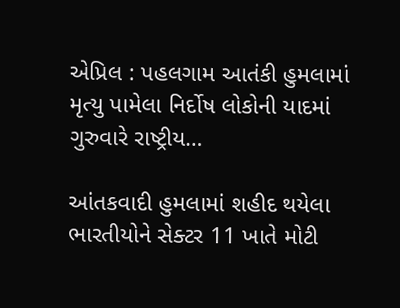એપ્રિલ : પહલગામ આતંકી હુમલામાં મૃત્યુ પામેલા નિર્દોષ લોકોની યાદમાં ગુરુવારે રાષ્ટ્રીય…

આંતકવાદી હુમલામાં શહીદ થયેલા ભારતીયોને સેક્ટર 11 ખાતે મોટી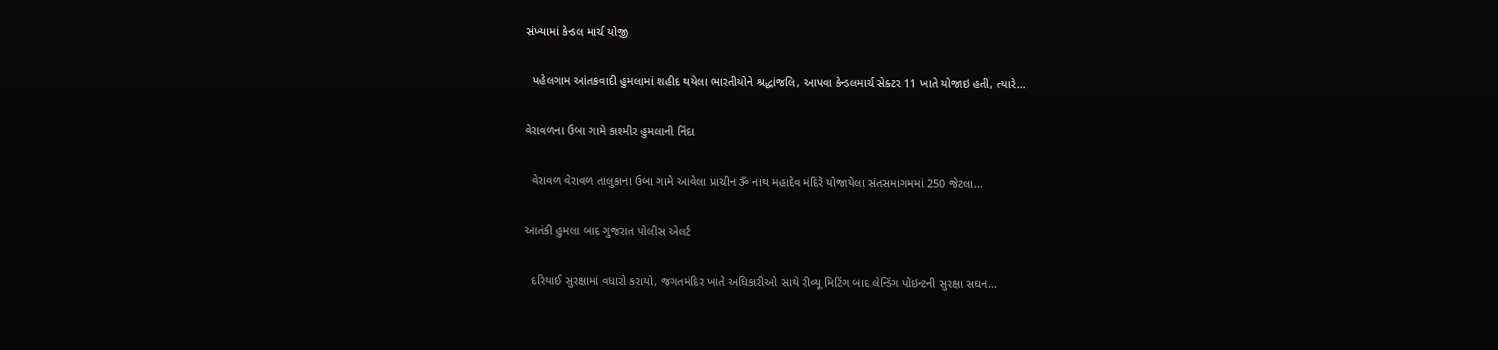સંખ્યામાં કેન્ડલ માર્ચ યોજી

  પહેલગામ આંતકવાદી હુમલામાં શહીદ થયેલા ભારતીયોને શ્રદ્ધાંજલિ, આપવા કેન્ડલમાર્ચ સેક્ટર 11 ખાતે યોજાઇ હતી, ત્યારે…

વેરાવળના ઉબા ગામે કાશ્મીર હુમલાની નિંદા

  વેરાવળ વેરાવળ તાલુકાના ઉબા ગામે આવેલા પ્રાચીન ૐ નાથ મહાદેવ મંદિરે યોજાયેલા સંતસમાગમમાં 250 જેટલા…

આતંકી હુમલા બાદ ગુજરાત પોલીસ એલર્ટ

  દરિયાઈ સુરક્ષામાં વધારો કરાયો, જગતમંદિર ખાતે અધિકારીઓ સાથે રીવ્યૂ મિટિંગ બાદ લેન્ડિંગ પોઇન્ટની સુરક્ષા સઘન…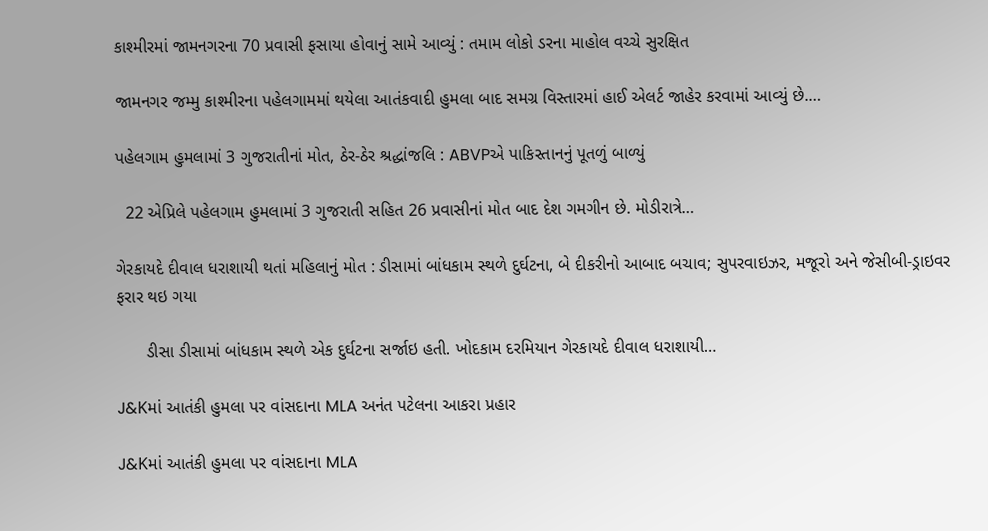કાશ્મીરમાં જામનગરના 70 પ્રવાસી ફસાયા હોવાનું સામે આવ્યું : તમામ લોકો ડરના માહોલ વચ્ચે સુરક્ષિત

જામનગર જમ્મુ કાશ્મીરના પહેલગામમાં થયેલા આતંકવાદી હુમલા બાદ સમગ્ર વિસ્તારમાં હાઈ એલર્ટ જાહેર કરવામાં આવ્યું છે.…

પહેલગામ હુમલામાં 3 ગુજરાતીનાં મોત, ઠેર-ઠેર શ્રદ્ધાંજલિ : ABVPએ પાકિસ્તાનનું પૂતળું બાળ્યું

  22 એપ્રિલે પહેલગામ હુમલામાં 3 ગુજરાતી સહિત 26 પ્રવાસીનાં મોત બાદ દેશ ગમગીન છે. મોડીરાત્રે…

ગેરકાયદે દીવાલ ધરાશાયી થતાં મહિલાનું મોત : ડીસામાં બાંધકામ સ્થળે દુર્ઘટના, બે દીકરીનો આબાદ બચાવ; સુપરવાઇઝર, મજૂરો અને જેસીબી-ડ્રાઇવર ફરાર થઇ ગયા

      ડીસા ડીસામાં બાંધકામ સ્થળે એક દુર્ઘટના સર્જાઇ હતી. ખોદકામ દરમિયાન ગેરકાયદે દીવાલ ધરાશાયી…

J&Kમાં આતંકી હુમલા પર વાંસદાના MLA અનંત પટેલના આકરા પ્રહાર

J&Kમાં આતંકી હુમલા પર વાંસદાના MLA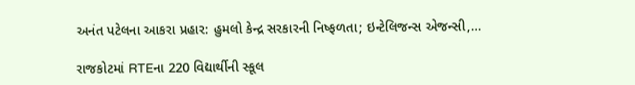અનંત પટેલના આકરા પ્રહાર: હુમલો કેન્દ્ર સરકારની નિષ્ફળતા; ઇન્ટેલિજન્સ એજન્સી,…

રાજકોટમાં RTEના 220 વિદ્યાર્થીની સ્કૂલ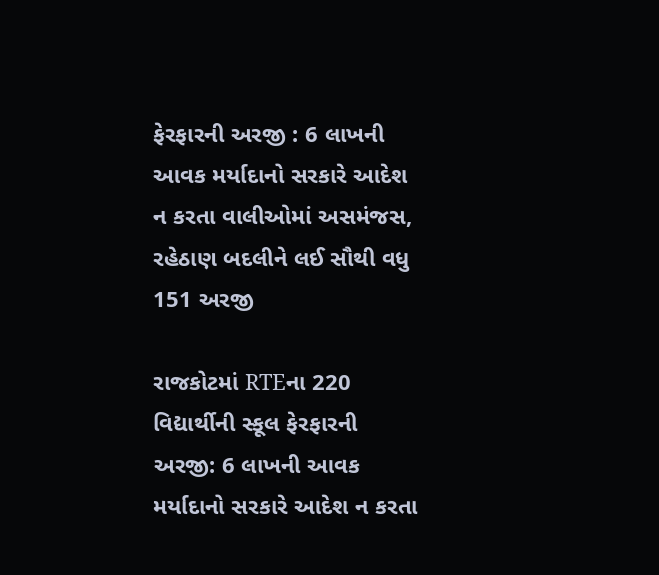ફેરફારની અરજી : 6 લાખની આવક મર્યાદાનો સરકારે આદેશ ન કરતા વાલીઓમાં અસમંજસ, રહેઠાણ બદલીને લઈ સૌથી વધુ 151 અરજી

રાજકોટમાં RTEના 220 વિદ્યાર્થીની સ્કૂલ ફેરફારની અરજી: 6 લાખની આવક મર્યાદાનો સરકારે આદેશ ન કરતા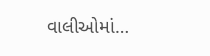વાલીઓમાં…